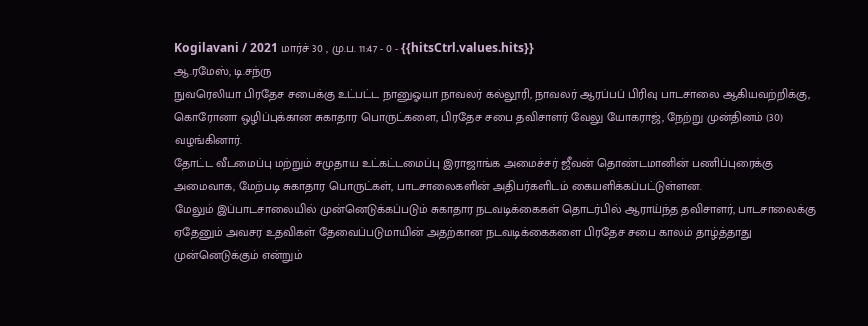Kogilavani / 2021 மார்ச் 30 , மு.ப. 11:47 - 0 - {{hitsCtrl.values.hits}}
ஆ.ரமேஸ், டி.சந்ரு
நுவரெலியா பிரதேச சபைக்கு உட்பட்ட நானுஓயா நாவலர் கல்லூரி, நாவலர் ஆரப்பப் பிரிவு பாடசாலை ஆகியவற்றிக்கு, கொரோனா ஒழிப்புக்கான சுகாதார பொருட்களை, பிரதேச சபை தவிசாளர் வேலு யோகராஜ், நேற்று முன்தினம் (30) வழங்கினார்.
தோட்ட வீடமைப்பு மற்றும் சமுதாய உட்கட்டமைப்பு இராஜாங்க அமைச்சர் ஜீவன் தொண்டமானின் பணிப்புரைக்கு அமைவாக, மேற்படி சுகாதார பொருட்கள், பாடசாலைகளின் அதிபர்களிடம் கையளிக்கப்பட்டுள்ளன.
மேலும் இப்பாடசாலையில் முன்னெடுக்கப்படும் சுகாதார நடவடிக்கைகள் தொடர்பில் ஆராய்ந்த தவிசாளர், பாடசாலைக்கு ஏதேனும் அவசர உதவிகள் தேவைப்படுமாயின் அதற்கான நடவடிக்கைகளை பிரதேச சபை காலம் தாழ்த்தாது முன்னெடுக்கும் என்றும்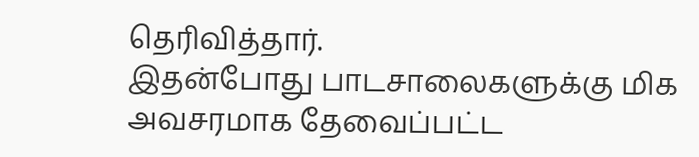தெரிவித்தார்.
இதன்போது பாடசாலைகளுக்கு மிக அவசரமாக தேவைப்பட்ட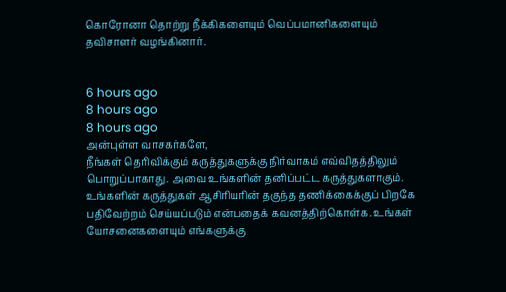கொரோனா தொற்று நீக்கிகளையும் வெப்பமானிகளையும் தவிசாளர் வழங்கினார்.


6 hours ago
8 hours ago
8 hours ago
அன்புள்ள வாசகர்களே,
நீங்கள் தெரிவிக்கும் கருத்துகளுக்கு நிர்வாகம் எவ்விதத்திலும் பொறுப்பாகாது. அவை உங்களின் தனிப்பட்ட கருத்துகளாகும். உங்களின் கருத்துகள் ஆசிரியரின் தகுந்த தணிக்கைக்குப் பிறகே பதிவேற்றம் செய்யப்படும் என்பதைக் கவனத்திற்கொள்க. உங்கள் யோசனைகளையும் எங்களுக்கு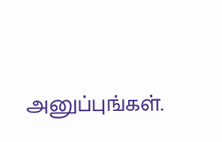அனுப்புங்கள்.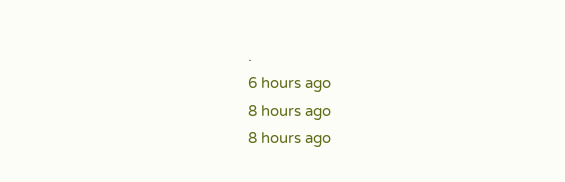.
6 hours ago
8 hours ago
8 hours ago